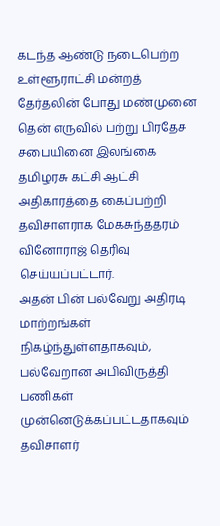கடந்த ஆண்டு நடைபெற்ற உள்ளூராட்சி மன்றத் தேர்தலின் போது மண்முனை தென் எருவில் பற்று பிரதேச சபையினை இலங்கை தமிழரசு கட்சி ஆட்சி அதிகாரத்தை கைப்பற்றி தவிசாளராக மேகசுந்ததரம் வினோராஜ் தெரிவு செய்யப்பட்டார்.
அதன் பின் பல்வேறு அதிரடி மாற்றங்கள் நிகழ்ந்துள்ளதாகவும், பல்வேறான அபிவிருத்தி பணிகள் முன்னெடுக்கப்பட்டதாகவும் தவிசாளர்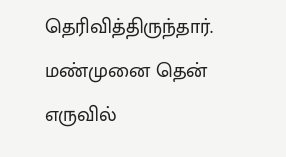தெரிவித்திருந்தார்.
மண்முனை தென் எருவில்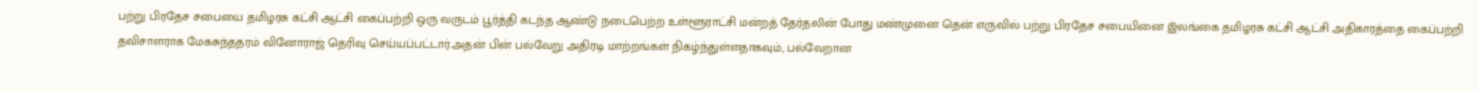பற்று பிரதேச சபையை தமிழரசு கட்சி ஆட்சி கைப்பற்றி ஒரு வருடம் பூர்த்தி கடந்த ஆண்டு நடைபெற்ற உள்ளூராட்சி மன்றத் தேர்தலின் போது மண்முனை தென் எருவில் பற்று பிரதேச சபையினை இலங்கை தமிழரசு கட்சி ஆட்சி அதிகாரத்தை கைப்பற்றி தவிசாளராக மேகசுந்ததரம் வினோராஜ் தெரிவு செய்யப்பட்டார்.அதன் பின் பல்வேறு அதிரடி மாற்றங்கள் நிகழ்ந்துள்ளதாகவும், பல்வேறான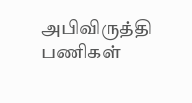அபிவிருத்தி பணிகள்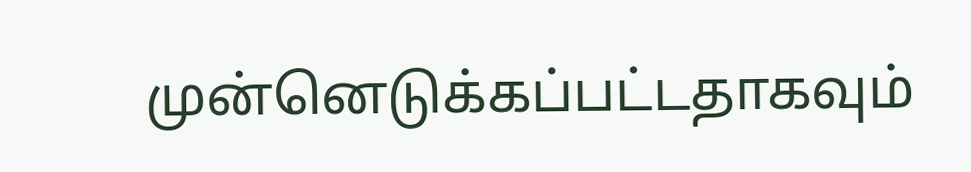முன்னெடுக்கப்பட்டதாகவும்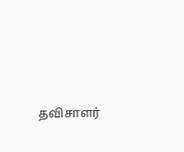தவிசாளர்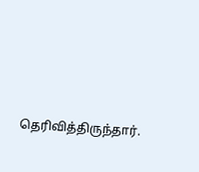தெரிவித்திருந்தார்.